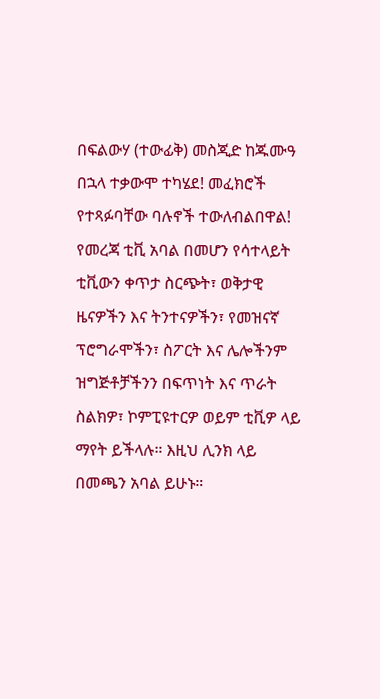በፍልውሃ (ተውፊቅ) መስጂድ ከጁሙዓ በኋላ ተቃውሞ ተካሄደ! መፈክሮች የተጻፉባቸው ባሉኖች ተውለብልበዋል!
የመረጃ ቲቪ አባል በመሆን የሳተላይት ቲቪውን ቀጥታ ስርጭት፣ ወቅታዊ ዜናዎችን እና ትንተናዎችን፣ የመዝናኛ ፕሮግራሞችን፣ ስፖርት እና ሌሎችንም ዝግጅቶቻችንን በፍጥነት እና ጥራት ስልክዎ፣ ኮምፒዩተርዎ ወይም ቲቪዎ ላይ ማየት ይችላሉ። እዚህ ሊንክ ላይ በመጫን አባል ይሁኑ።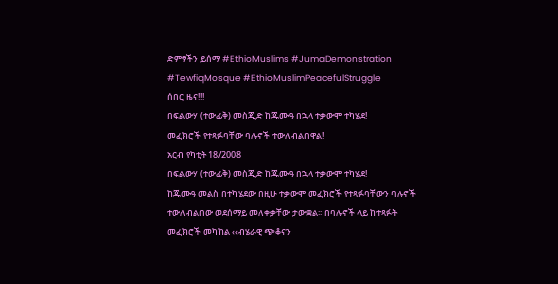ድምፃችን ይሰማ #EthioMuslims #JumaDemonstration #TewfiqMosque #EthioMuslimPeacefulStruggle
ሰበር ዜና!!!
በፍልውሃ (ተውፊቅ) መስጂድ ከጁሙዓ በኋላ ተቃውሞ ተካሄደ!
መፈክሮች የተጻፉባቸው ባሉኖች ተውለብልበዋል!
አርብ የካቲት 18/2008
በፍልውሃ (ተውፊቅ) መስጂድ ከጁሙዓ በኋላ ተቃውሞ ተካሄደ!
ከጁሙዓ መልስ በተካሄደው በዚሁ ተቃውሞ መፈክሮች የተጻፉባቸውን ባሉኖች ተውለብልበው ወደሰማይ መለቀቃቸው ታውቋል፡፡ በባሉኖች ላይ ከተጻፉት መፈክሮች መካከል ‹‹ብሄራዊ ጭቆናን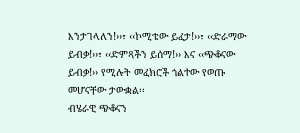እንታገላለን!››፣ ‹‹ኮሚቴው ይፈታ!››፣ ‹‹ድራማው ይብቃ!››፣ ‹‹ድምጻችን ይሰማ!›› እና ‹‹ጭቆናው ይብቃ!›› የሚሉት መፈክሮች ጎልተው የወጡ መሆናቸው ታውቋል፡፡
ብሄራዊ ጭቆናን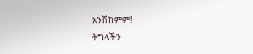አንሽከምም!
ትግላችን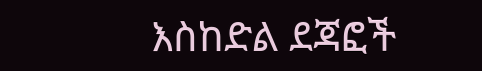እስከድል ደጃፎች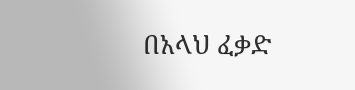በአላህ ፈቃድ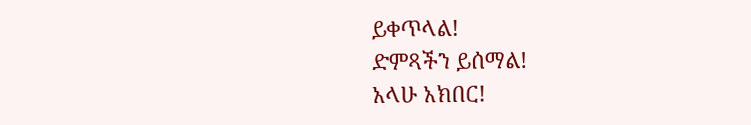ይቀጥላል!
ድምጻችን ይሰማል!
አላሁ አክበር!